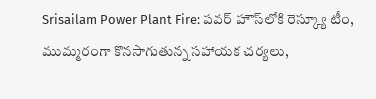Srisailam Power Plant Fire: పవర్ హౌస్‌లోకి రెస్క్యూ టీం, ముమ్మరంగా కొనసాగుతున్న సహాయక చర్యలు,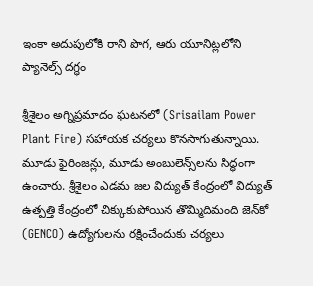ఇంకా అదుపులోకి రాని పొగ, ఆరు యూనిట్లలోని ప్యానెల్స్ దగ్ధం

శ్రీశైలం అగ్నిప్ర‌మాదం ఘ‌ట‌న‌లో (Srisailam Power Plant Fire) స‌హాయ‌క చ‌ర్య‌లు కొన‌సాగుతున్నాయి. మూడు ఫైరింజ‌న్లు, మూడు అంబులెన్స్‌ల‌ను సిద్ధంగా ఉంచారు. శ్రీశైలం ఎడమ జల విద్యుత్‌ కేంద్రంలో విద్యుత్‌ ఉత్పత్తి కేంద్రంలో చిక్కుకుపోయిన తొమ్మిదిమంది జెన్‌కో (GENCO) ఉద్యోగులను రక్షించేందుకు చర్యలు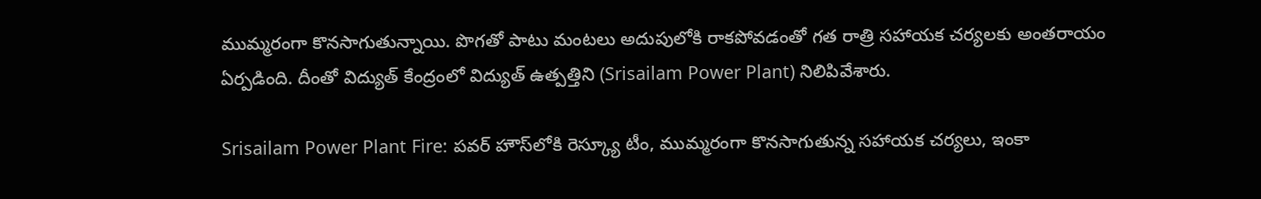ముమ్మరంగా కొనసాగుతున్నాయి. పొగతో పాటు మంటలు అదుపులోకి రాకపోవడంతో గత రాత్రి సహాయక చర్యలకు అంతరాయం ఏర్పడింది. దీంతో విద్యుత్‌ కేంద్రంలో విద్యుత్‌ ఉత్పత్తిని (Srisailam Power Plant) నిలిపివేశారు.

Srisailam Power Plant Fire: పవర్ హౌస్‌లోకి రెస్క్యూ టీం, ముమ్మరంగా కొనసాగుతున్న సహాయక చర్యలు, ఇంకా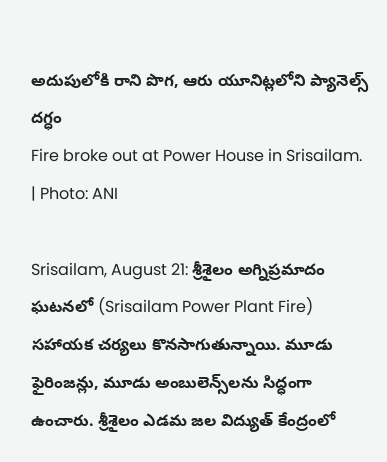అదుపులోకి రాని పొగ, ఆరు యూనిట్లలోని ప్యానెల్స్ దగ్ధం
Fire broke out at Power House in Srisailam. | Photo: ANI

Srisailam, August 21: శ్రీశైలం అగ్నిప్ర‌మాదం ఘ‌ట‌న‌లో (Srisailam Power Plant Fire) స‌హాయ‌క చ‌ర్య‌లు కొన‌సాగుతున్నాయి. మూడు ఫైరింజ‌న్లు, మూడు అంబులెన్స్‌ల‌ను సిద్ధంగా ఉంచారు. శ్రీశైలం ఎడమ జల విద్యుత్‌ కేంద్రంలో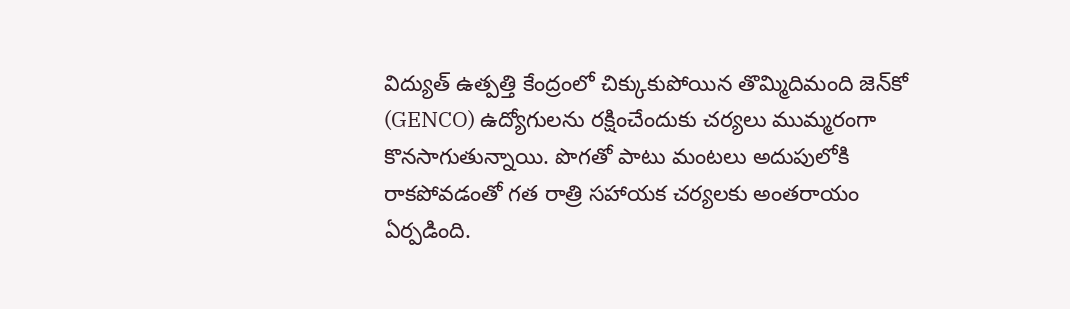విద్యుత్‌ ఉత్పత్తి కేంద్రంలో చిక్కుకుపోయిన తొమ్మిదిమంది జెన్‌కో (GENCO) ఉద్యోగులను రక్షించేందుకు చర్యలు ముమ్మరంగా కొనసాగుతున్నాయి. పొగతో పాటు మంటలు అదుపులోకి రాకపోవడంతో గత రాత్రి సహాయక చర్యలకు అంతరాయం ఏర్పడింది.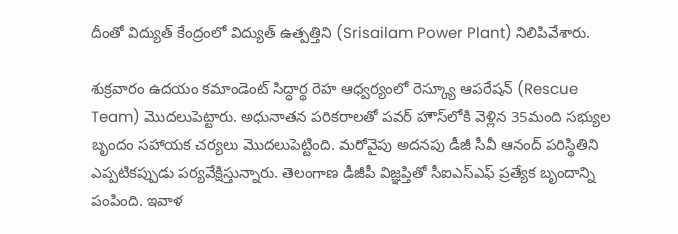దీంతో విద్యుత్‌ కేంద్రంలో విద్యుత్‌ ఉత్పత్తిని (Srisailam Power Plant) నిలిపివేశారు.

శుక్రవారం ఉదయం కమాండెంట్ సిద్ధార్థ రెహ ఆధ్వర్యంలో రెస్క్యూ ఆపరేషన్‌ (Rescue Team) మొదలుపెట్టారు. అధునాతన పరికరాలతో పవర్ హౌస్‌లోకి వెళ్లిన 35మంది సభ్యుల బృందం సహాయక చర్యలు మొదలుపెట్టింది. మరోవైపు అదనపు డీజీ సీవీ ఆనంద్ పరిస్థితిని ఎప్పటికప్పుడు పర్యవేక్షిస్తున్నారు. తెలంగాణ డీజీపీ విజ్ఞప్తితో సీఐఎస్‌ఎఫ్‌ ప్రత్యేక బృందాన్ని పంపింది. ఇవాళ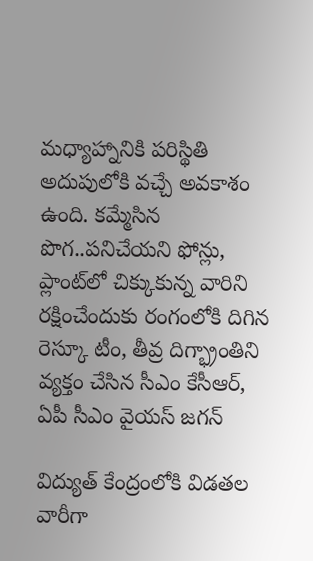మధ్యాహ్నానికి పరిస్థితి అదుపులోకి వచ్చే అవకాశం ఉంది. కమ్మేసిన పొగ..పనిచేయని ఫోన్లు, ప్లాంట్‌లో చిక్కుకున్న వారిని రక్షించేందుకు రంగంలోకి దిగిన రెస్కూ టీం, తీవ్ర దిగ్భ్రాంతిని వ్యక్తం చేసిన సీఎం కేసీఆర్, ఏపీ సీఎం వైయస్ జగన్

విద్యుత్ కేంద్రంలోకి విడత‌ల వారీగా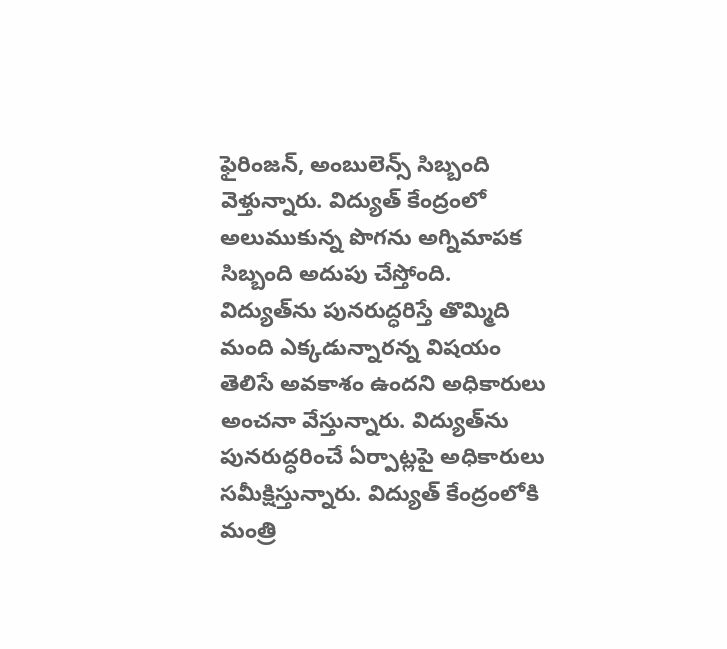ఫైరింజ‌న్‌, అంబులెన్స్ సిబ్బంది వెళ్తున్నారు. విద్యుత్ కేంద్రంలో అలుముకున్న పొగ‌ను అగ్నిమాప‌క సిబ్బంది అదుపు చేస్తోంది. విద్యుత్‌ను పున‌రుద్ధ‌రిస్తే తొమ్మిది మంది ఎక్క‌డున్నార‌న్న విష‌యం తెలిసే అవ‌కాశం ఉంద‌ని అధికారులు అంచ‌నా వేస్తున్నారు. విద్యుత్‌ను పున‌రుద్ధ‌రించే ఏర్పాట్ల‌పై అధికారులు స‌మీక్షిస్తున్నారు. విద్యుత్ కేంద్రంలోకి మంత్రి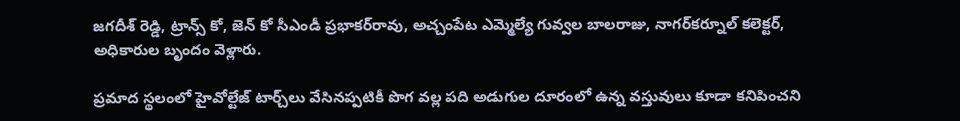జ‌గ‌దీశ్ రెడ్డి, ట్రాన్స్ కో, జెన్ కో సీఎండీ ప్ర‌భాక‌ర్‌రావు, అచ్చంపేట ఎమ్మెల్యే గువ్వ‌ల బాల‌రాజు, నాగ‌ర్‌క‌ర్నూల్ క‌లెక్ట‌ర్‌, అధికారుల బృందం వెళ్లారు.

ప్రమాద స్థలంలో హైవోల్టేజ్ టార్చ్‌లు వేసినప్పటికీ పొగ వల్ల పది అడుగుల దూరంలో ఉన్న వస్తువులు కూడా కనిపించని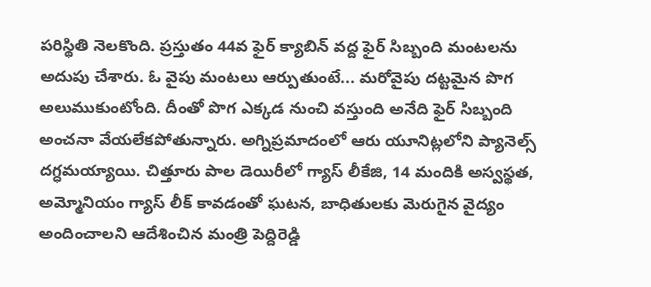పరిస్థితి నెలకొంది. ప్రస్తుతం 44వ ఫైర్ క్యాబిన్ వద్ద ఫైర్ సిబ్బంది మంటలను అదుపు చేశారు. ఓ వైపు మంటలు ఆర్పుతుంటే... మరోవైపు దట్టమైన పొగ అలుముకుంటోంది. దీంతో పొగ ఎక్కడ నుంచి వస్తుంది అనేది ఫైర్ సిబ్బంది అంచనా వేయలేకపోతున్నారు. అగ్నిప్రమాదంలో ఆరు యూనిట్లలోని ప్యానెల్స్ దగ్ధమయ్యాయి. చిత్తూరు పాల డెయిరీలో గ్యాస్ లీకేజి, 14 మందికి అస్వస్థత, అమ్మోనియం గ్యాస్‌ లీక్‌ కావడంతో ఘటన, బాధితులకు మెరుగైన వైద్యం అందించాలని ఆదేశించిన మంత్రి పెద్దిరెడ్డి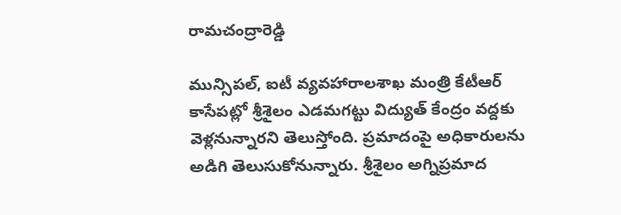రామచంద్రారెడ్డి

మున్సిపల్, ఐటీ వ్యవహారాలశాఖ మంత్రి కేటీఆర్ కాసేపట్లో శ్రీశైలం ఎడమగట్టు విద్యుత్ కేంద్రం వద్దకు వెళ్లనున్నారని తెలుస్తోంది. ప్రమాదంపై అధికారులను అడిగి తెలుసుకోనున్నారు. శ్రీశైలం అగ్నిప్ర‌మాద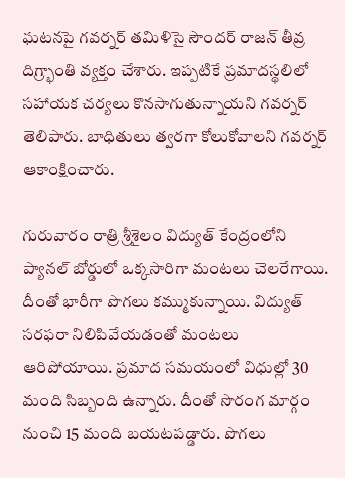ఘ‌ట‌న‌పై గ‌వ‌ర్న‌ర్ త‌మిళిసై సౌంద‌ర్ రాజ‌న్ తీవ్ర‌ దిగ్ర్భాంతి వ్య‌క్తం చేశారు. ఇప్ప‌టికే ప్ర‌మాద‌స్థ‌లిలో స‌హాయ‌క చ‌ర్య‌లు కొన‌సాగుతున్నాయ‌ని గ‌వ‌ర్న‌ర్ తెలిపారు. బాధితులు త్వ‌ర‌గా కోలుకోవాల‌ని గ‌వ‌ర్న‌ర్ ఆకాంక్షించారు.

గురువారం రాత్రి శ్రీశైలం విద్యుత్ కేంద్రంలోని ప్యాన‌‌ల్ బోర్డులో ఒక్క‌సారిగా మంట‌లు చెల‌రేగాయి. దీంతో భారీగా పొగ‌లు క‌మ్ముకున్నాయి. విద్యుత్ స‌ర‌ఫ‌రా నిలిపివేయడంతో మంట‌లు ఆరిపోయాయి. ప్ర‌మాద స‌మ‌యంలో విధుల్లో 30 మంది సిబ్బంది ఉన్నారు. దీంతో సొరంగ మార్గం నుంచి 15 మంది బ‌య‌ట‌ప‌డ్డారు. పొగ‌లు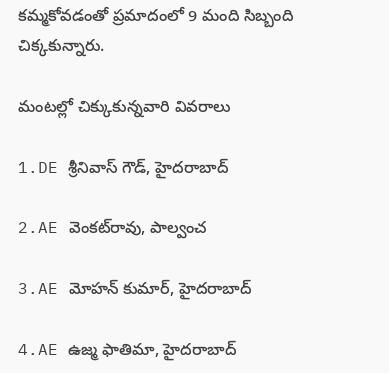క‌మ్మ‌కోవ‌డంతో ప్ర‌మాదంలో 9 మంది సిబ్బంది చిక్క‌కున్నారు.

మంటల్లో చిక్కుకున్నవారి వివరాలు

1.DE శ్రీనివాస్ గౌడ్, హైదరాబాద్

2.AE వెంకట్‌రావు, పాల్వంచ

3.AE మోహన్ కుమార్, హైదరాబాద్

4.AE ఉజ్మ ఫాతిమా, హైదరాబాద్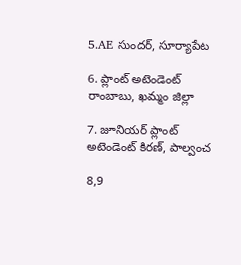5.AE సుందర్, సూర్యాపేట

6. ప్లాంట్ అటెండెంట్ రాంబాబు, ఖమ్మం జిల్లా

7. జూనియర్ ప్లాంట్ అటెండెంట్ కిరణ్, పాల్వంచ

8,9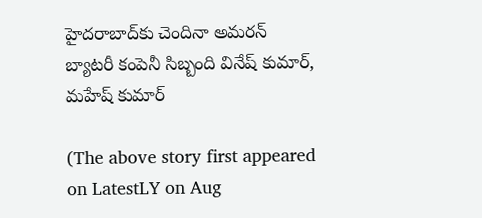హైదరాబాద్‌కు చెందినా అమరన్ బ్యాటరీ కంపెనీ సిబ్బంది వినేష్ కుమార్, మహేష్ కుమార్

(The above story first appeared on LatestLY on Aug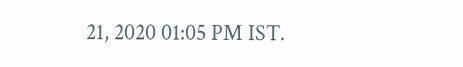21, 2020 01:05 PM IST.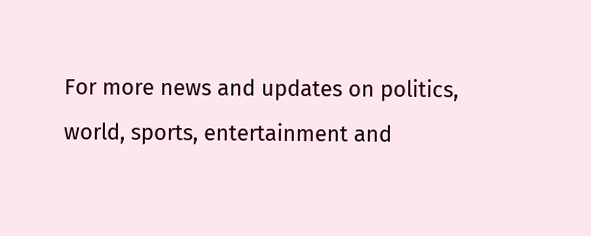For more news and updates on politics, world, sports, entertainment and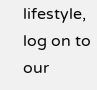lifestyle, log on to our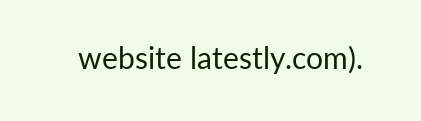website latestly.com).